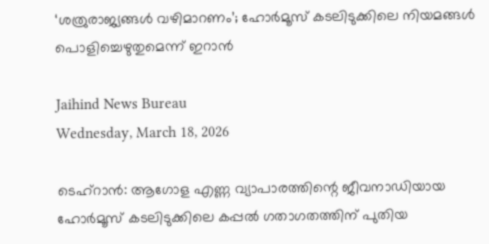‘ശത്രുരാജ്യങ്ങള്‍ വഴിമാറണം’; ഹോര്‍മൂസ് കടലിടുക്കിലെ നിയമങ്ങള്‍ പൊളിച്ചെഴുതുമെന്ന് ഇറാന്‍

Jaihind News Bureau
Wednesday, March 18, 2026

ടെഹ്റാന്‍: ആഗോള എണ്ണ വ്യാപാരത്തിന്റെ ജീവനാഡിയായ ഹോര്‍മൂസ് കടലിടുക്കിലെ കപ്പല്‍ ഗതാഗതത്തിന് പുതിയ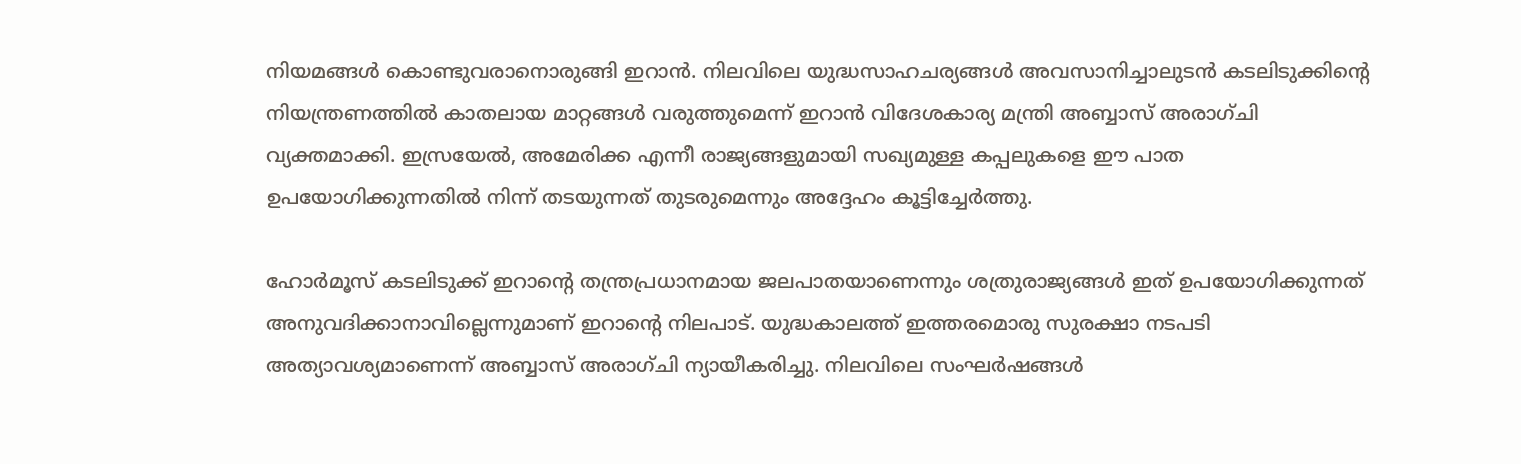നിയമങ്ങള്‍ കൊണ്ടുവരാനൊരുങ്ങി ഇറാന്‍. നിലവിലെ യുദ്ധസാഹചര്യങ്ങള്‍ അവസാനിച്ചാലുടന്‍ കടലിടുക്കിന്റെ നിയന്ത്രണത്തില്‍ കാതലായ മാറ്റങ്ങള്‍ വരുത്തുമെന്ന് ഇറാന്‍ വിദേശകാര്യ മന്ത്രി അബ്ബാസ് അരാഗ്ചി വ്യക്തമാക്കി. ഇസ്രയേല്‍, അമേരിക്ക എന്നീ രാജ്യങ്ങളുമായി സഖ്യമുള്ള കപ്പലുകളെ ഈ പാത ഉപയോഗിക്കുന്നതില്‍ നിന്ന് തടയുന്നത് തുടരുമെന്നും അദ്ദേഹം കൂട്ടിച്ചേര്‍ത്തു.

ഹോര്‍മൂസ് കടലിടുക്ക് ഇറാന്റെ തന്ത്രപ്രധാനമായ ജലപാതയാണെന്നും ശത്രുരാജ്യങ്ങള്‍ ഇത് ഉപയോഗിക്കുന്നത് അനുവദിക്കാനാവില്ലെന്നുമാണ് ഇറാന്റെ നിലപാട്. യുദ്ധകാലത്ത് ഇത്തരമൊരു സുരക്ഷാ നടപടി അത്യാവശ്യമാണെന്ന് അബ്ബാസ് അരാഗ്ചി ന്യായീകരിച്ചു. നിലവിലെ സംഘര്‍ഷങ്ങള്‍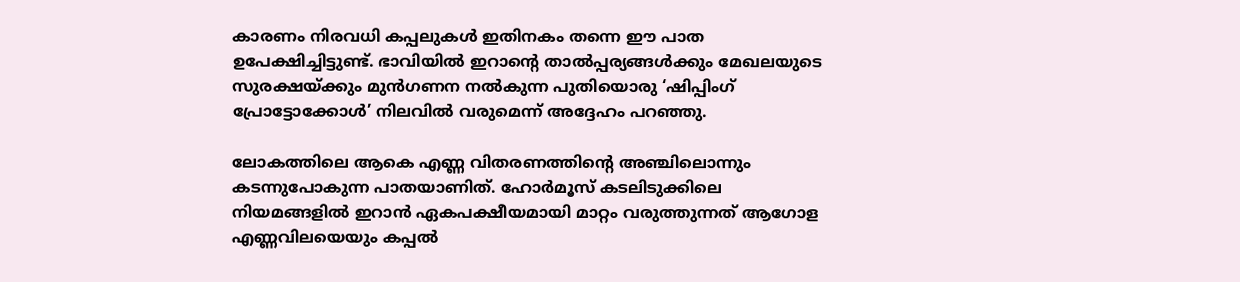കാരണം നിരവധി കപ്പലുകള്‍ ഇതിനകം തന്നെ ഈ പാത ഉപേക്ഷിച്ചിട്ടുണ്ട്. ഭാവിയില്‍ ഇറാന്റെ താല്‍പ്പര്യങ്ങള്‍ക്കും മേഖലയുടെ സുരക്ഷയ്ക്കും മുന്‍ഗണന നല്‍കുന്ന പുതിയൊരു ‘ഷിപ്പിംഗ് പ്രോട്ടോക്കോള്‍’ നിലവില്‍ വരുമെന്ന് അദ്ദേഹം പറഞ്ഞു.

ലോകത്തിലെ ആകെ എണ്ണ വിതരണത്തിന്റെ അഞ്ചിലൊന്നും കടന്നുപോകുന്ന പാതയാണിത്. ഹോര്‍മൂസ് കടലിടുക്കിലെ നിയമങ്ങളില്‍ ഇറാന്‍ ഏകപക്ഷീയമായി മാറ്റം വരുത്തുന്നത് ആഗോള എണ്ണവിലയെയും കപ്പല്‍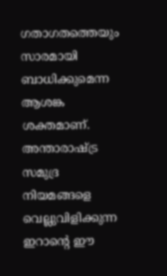ഗതാഗതത്തെയും സാരമായി ബാധിക്കുമെന്ന ആശങ്ക ശക്തമാണ്. അന്താരാഷ്ട്ര സമുദ്ര നിയമങ്ങളെ വെല്ലുവിളിക്കുന്ന ഇറാന്റെ ഈ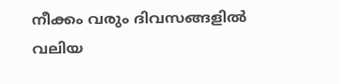നീക്കം വരും ദിവസങ്ങളില്‍ വലിയ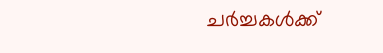ചര്‍ച്ചകള്‍ക്ക്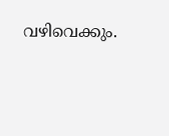വഴിവെക്കും.